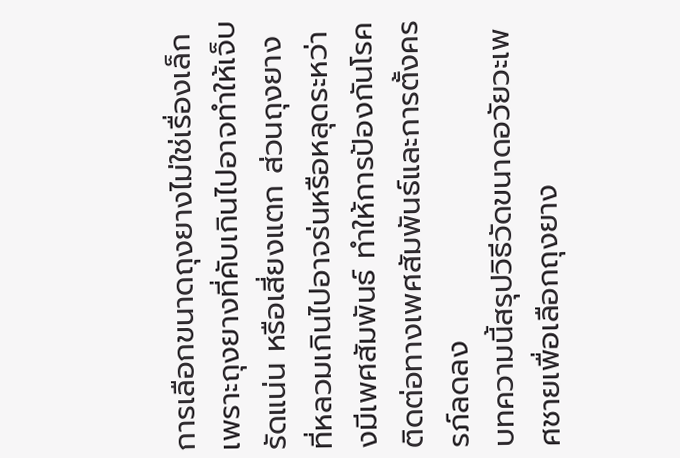การเลือกขนาดถุงยางไม่ใช่เรื่องเล็ก เพราะถุงยางที่คับเกินไปอาจทำให้เจ็บ รัดแน่น หรือเสี่ยงแตก ส่วนถุงยางที่หลวมเกินไปอาจร่นหรือหลุดระหว่างมีเพศสัมพันธ์ ทำให้การป้องกันโรคติดต่อทางเพศสัมพันธ์และการตั้งครรภ์ลดลง
บทความนี้สรุปวิธีวัดขนาดอวัยวะเพศชายเพื่อเลือกถุงยาง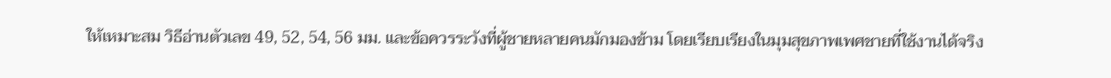ให้เหมาะสม วิธีอ่านตัวเลข 49, 52, 54, 56 มม. และข้อควรระวังที่ผู้ชายหลายคนมักมองข้าม โดยเรียบเรียงในมุมสุขภาพเพศชายที่ใช้งานได้จริง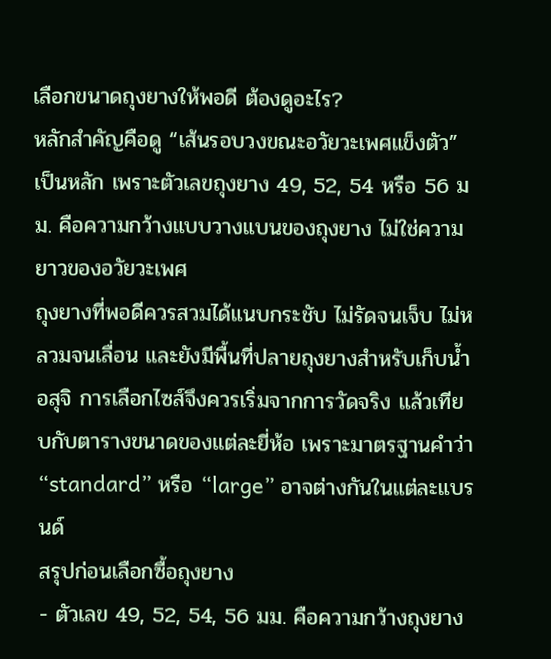เลือกขนาดถุงยางให้พอดี ต้องดูอะไร?
หลักสำคัญคือดู “เส้นรอบวงขณะอวัยวะเพศแข็งตัว” เป็นหลัก เพราะตัวเลขถุงยาง 49, 52, 54 หรือ 56 มม. คือความกว้างแบบวางแบนของถุงยาง ไม่ใช่ความยาวของอวัยวะเพศ
ถุงยางที่พอดีควรสวมได้แนบกระชับ ไม่รัดจนเจ็บ ไม่หลวมจนเลื่อน และยังมีพื้นที่ปลายถุงยางสำหรับเก็บน้ำอสุจิ การเลือกไซส์จึงควรเริ่มจากการวัดจริง แล้วเทียบกับตารางขนาดของแต่ละยี่ห้อ เพราะมาตรฐานคำว่า “standard” หรือ “large” อาจต่างกันในแต่ละแบรนด์
สรุปก่อนเลือกซื้อถุงยาง
- ตัวเลข 49, 52, 54, 56 มม. คือความกว้างถุงยาง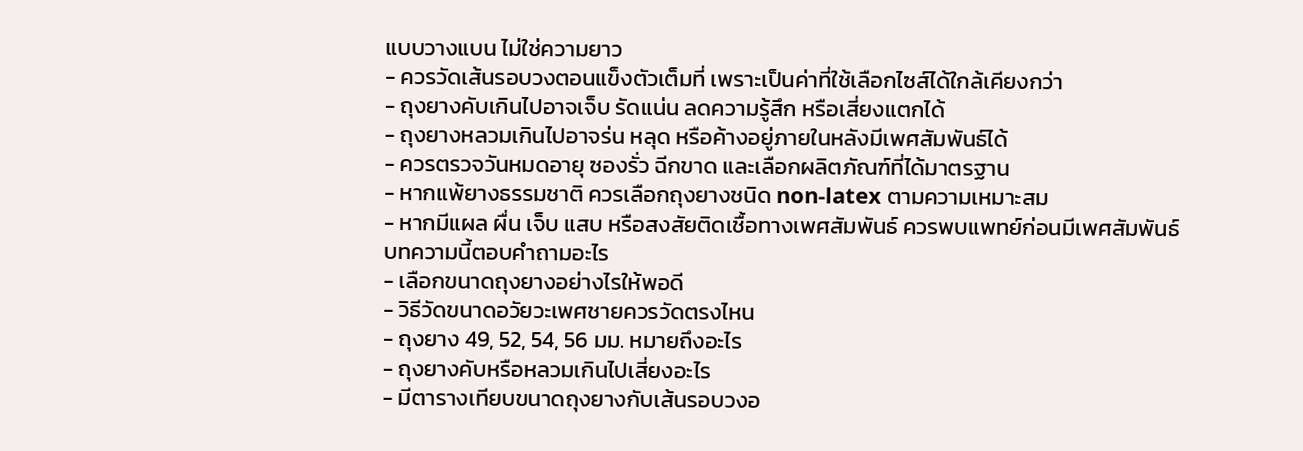แบบวางแบน ไม่ใช่ความยาว
- ควรวัดเส้นรอบวงตอนแข็งตัวเต็มที่ เพราะเป็นค่าที่ใช้เลือกไซส์ได้ใกล้เคียงกว่า
- ถุงยางคับเกินไปอาจเจ็บ รัดแน่น ลดความรู้สึก หรือเสี่ยงแตกได้
- ถุงยางหลวมเกินไปอาจร่น หลุด หรือค้างอยู่ภายในหลังมีเพศสัมพันธ์ได้
- ควรตรวจวันหมดอายุ ซองรั่ว ฉีกขาด และเลือกผลิตภัณฑ์ที่ได้มาตรฐาน
- หากแพ้ยางธรรมชาติ ควรเลือกถุงยางชนิด non-latex ตามความเหมาะสม
- หากมีแผล ผื่น เจ็บ แสบ หรือสงสัยติดเชื้อทางเพศสัมพันธ์ ควรพบแพทย์ก่อนมีเพศสัมพันธ์
บทความนี้ตอบคำถามอะไร
- เลือกขนาดถุงยางอย่างไรให้พอดี
- วิธีวัดขนาดอวัยวะเพศชายควรวัดตรงไหน
- ถุงยาง 49, 52, 54, 56 มม. หมายถึงอะไร
- ถุงยางคับหรือหลวมเกินไปเสี่ยงอะไร
- มีตารางเทียบขนาดถุงยางกับเส้นรอบวงอ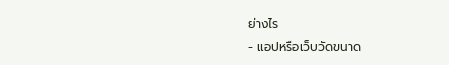ย่างไร
- แอปหรือเว็บวัดขนาด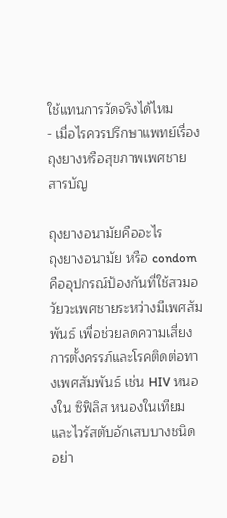ใช้แทนการวัดจริงได้ไหม
- เมื่อไรควรปรึกษาแพทย์เรื่องถุงยางหรือสุขภาพเพศชาย
สารบัญ

ถุงยางอนามัยคืออะไร
ถุงยางอนามัย หรือ condom คืออุปกรณ์ป้องกันที่ใช้สวมอวัยวะเพศชายระหว่างมีเพศสัมพันธ์ เพื่อช่วยลดความเสี่ยงการตั้งครรภ์และโรคติดต่อทางเพศสัมพันธ์ เช่น HIV หนองใน ซิฟิลิส หนองในเทียม และไวรัสตับอักเสบบางชนิด
อย่า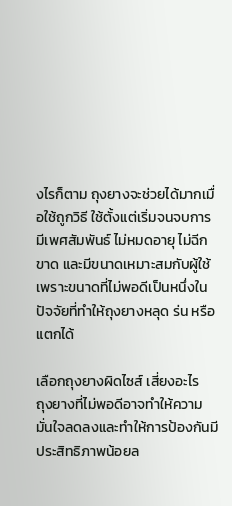งไรก็ตาม ถุงยางจะช่วยได้มากเมื่อใช้ถูกวิธี ใช้ตั้งแต่เริ่มจนจบการมีเพศสัมพันธ์ ไม่หมดอายุ ไม่ฉีกขาด และมีขนาดเหมาะสมกับผู้ใช้ เพราะขนาดที่ไม่พอดีเป็นหนึ่งในปัจจัยที่ทำให้ถุงยางหลุด ร่น หรือแตกได้

เลือกถุงยางผิดไซส์ เสี่ยงอะไร
ถุงยางที่ไม่พอดีอาจทำให้ความมั่นใจลดลงและทำให้การป้องกันมีประสิทธิภาพน้อยล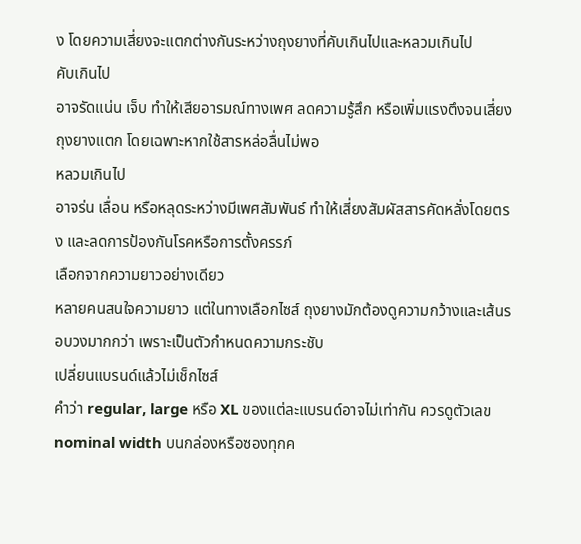ง โดยความเสี่ยงจะแตกต่างกันระหว่างถุงยางที่คับเกินไปและหลวมเกินไป
คับเกินไป
อาจรัดแน่น เจ็บ ทำให้เสียอารมณ์ทางเพศ ลดความรู้สึก หรือเพิ่มแรงตึงจนเสี่ยงถุงยางแตก โดยเฉพาะหากใช้สารหล่อลื่นไม่พอ
หลวมเกินไป
อาจร่น เลื่อน หรือหลุดระหว่างมีเพศสัมพันธ์ ทำให้เสี่ยงสัมผัสสารคัดหลั่งโดยตรง และลดการป้องกันโรคหรือการตั้งครรภ์
เลือกจากความยาวอย่างเดียว
หลายคนสนใจความยาว แต่ในทางเลือกไซส์ ถุงยางมักต้องดูความกว้างและเส้นรอบวงมากกว่า เพราะเป็นตัวกำหนดความกระชับ
เปลี่ยนแบรนด์แล้วไม่เช็กไซส์
คำว่า regular, large หรือ XL ของแต่ละแบรนด์อาจไม่เท่ากัน ควรดูตัวเลข nominal width บนกล่องหรือซองทุกค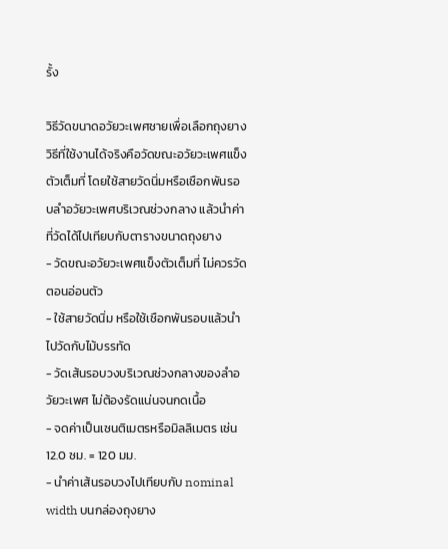รั้ง

วิธีวัดขนาดอวัยวะเพศชายเพื่อเลือกถุงยาง
วิธีที่ใช้งานได้จริงคือวัดขณะอวัยวะเพศแข็งตัวเต็มที่ โดยใช้สายวัดนิ่มหรือเชือกพันรอบลำอวัยวะเพศบริเวณช่วงกลาง แล้วนำค่าที่วัดได้ไปเทียบกับตารางขนาดถุงยาง
- วัดขณะอวัยวะเพศแข็งตัวเต็มที่ ไม่ควรวัดตอนอ่อนตัว
- ใช้สายวัดนิ่ม หรือใช้เชือกพันรอบแล้วนำไปวัดกับไม้บรรทัด
- วัดเส้นรอบวงบริเวณช่วงกลางของลำอวัยวะเพศ ไม่ต้องรัดแน่นจนกดเนื้อ
- จดค่าเป็นเซนติเมตรหรือมิลลิเมตร เช่น 12.0 ซม. = 120 มม.
- นำค่าเส้นรอบวงไปเทียบกับ nominal width บนกล่องถุงยาง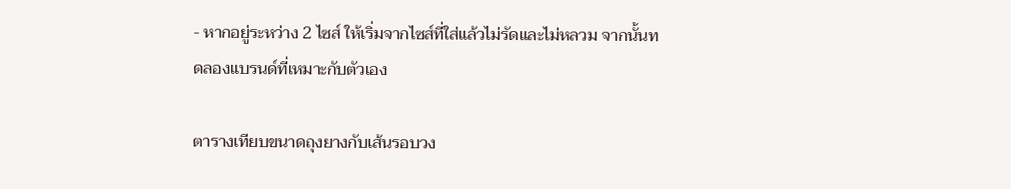- หากอยู่ระหว่าง 2 ไซส์ ให้เริ่มจากไซส์ที่ใส่แล้วไม่รัดและไม่หลวม จากนั้นทดลองแบรนด์ที่เหมาะกับตัวเอง

ตารางเทียบขนาดถุงยางกับเส้นรอบวง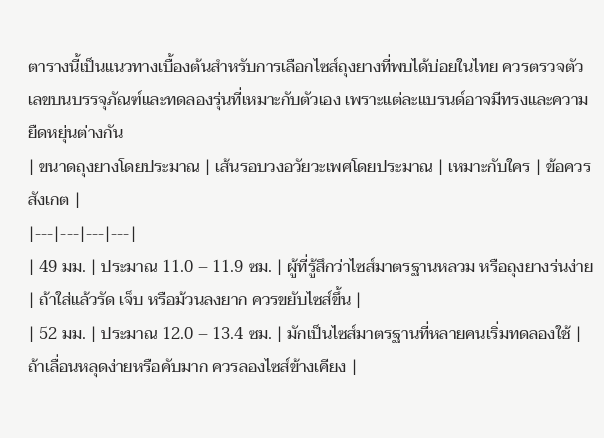ตารางนี้เป็นแนวทางเบื้องต้นสำหรับการเลือกไซส์ถุงยางที่พบได้บ่อยในไทย ควรตรวจตัวเลขบนบรรจุภัณฑ์และทดลองรุ่นที่เหมาะกับตัวเอง เพราะแต่ละแบรนด์อาจมีทรงและความยืดหยุ่นต่างกัน
| ขนาดถุงยางโดยประมาณ | เส้นรอบวงอวัยวะเพศโดยประมาณ | เหมาะกับใคร | ข้อควรสังเกต |
|---|---|---|---|
| 49 มม. | ประมาณ 11.0 – 11.9 ซม. | ผู้ที่รู้สึกว่าไซส์มาตรฐานหลวม หรือถุงยางร่นง่าย | ถ้าใส่แล้วรัด เจ็บ หรือม้วนลงยาก ควรขยับไซส์ขึ้น |
| 52 มม. | ประมาณ 12.0 – 13.4 ซม. | มักเป็นไซส์มาตรฐานที่หลายคนเริ่มทดลองใช้ | ถ้าเลื่อนหลุดง่ายหรือคับมาก ควรลองไซส์ข้างเคียง |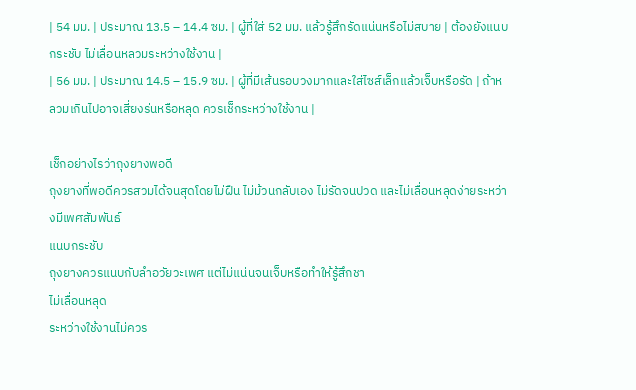| 54 มม. | ประมาณ 13.5 – 14.4 ซม. | ผู้ที่ใส่ 52 มม. แล้วรู้สึกรัดแน่นหรือไม่สบาย | ต้องยังแนบกระชับ ไม่เลื่อนหลวมระหว่างใช้งาน |
| 56 มม. | ประมาณ 14.5 – 15.9 ซม. | ผู้ที่มีเส้นรอบวงมากและใส่ไซส์เล็กแล้วเจ็บหรือรัด | ถ้าหลวมเกินไปอาจเสี่ยงร่นหรือหลุด ควรเช็กระหว่างใช้งาน |

เช็กอย่างไรว่าถุงยางพอดี
ถุงยางที่พอดีควรสวมได้จนสุดโดยไม่ฝืน ไม่ม้วนกลับเอง ไม่รัดจนปวด และไม่เลื่อนหลุดง่ายระหว่างมีเพศสัมพันธ์
แนบกระชับ
ถุงยางควรแนบกับลำอวัยวะเพศ แต่ไม่แน่นจนเจ็บหรือทำให้รู้สึกชา
ไม่เลื่อนหลุด
ระหว่างใช้งานไม่ควร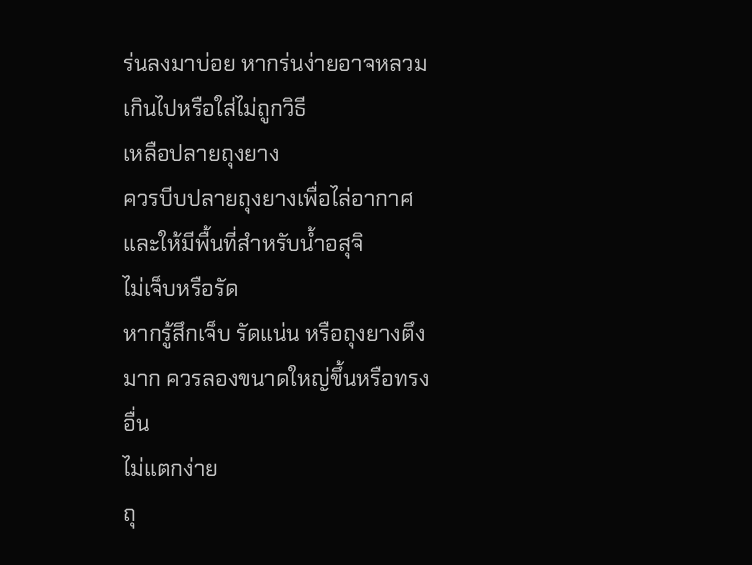ร่นลงมาบ่อย หากร่นง่ายอาจหลวมเกินไปหรือใส่ไม่ถูกวิธี
เหลือปลายถุงยาง
ควรบีบปลายถุงยางเพื่อไล่อากาศและให้มีพื้นที่สำหรับน้ำอสุจิ
ไม่เจ็บหรือรัด
หากรู้สึกเจ็บ รัดแน่น หรือถุงยางตึงมาก ควรลองขนาดใหญ่ขึ้นหรือทรงอื่น
ไม่แตกง่าย
ถุ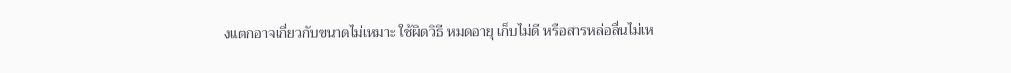งแตกอาจเกี่ยวกับขนาดไม่เหมาะ ใช้ผิดวิธี หมดอายุ เก็บไม่ดี หรือสารหล่อลื่นไม่เห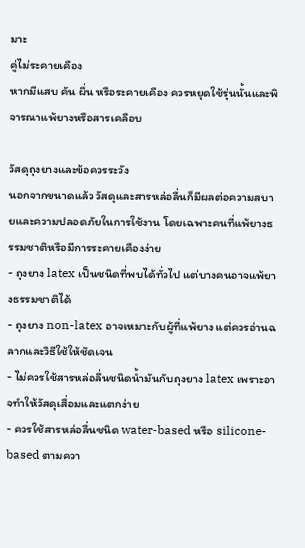มาะ
คู่ไม่ระคายเคือง
หากมีแสบ คัน ผื่น หรือระคายเคือง ควรหยุดใช้รุ่นนั้นและพิจารณาแพ้ยางหรือสารเคลือบ

วัสดุถุงยางและข้อควรระวัง
นอกจากขนาดแล้ว วัสดุและสารหล่อลื่นก็มีผลต่อความสบายและความปลอดภัยในการใช้งาน โดยเฉพาะคนที่แพ้ยางธรรมชาติหรือมีการระคายเคืองง่าย
- ถุงยาง latex เป็นชนิดที่พบได้ทั่วไป แต่บางคนอาจแพ้ยางธรรมชาติได้
- ถุงยาง non-latex อาจเหมาะกับผู้ที่แพ้ยาง แต่ควรอ่านฉลากและวิธีใช้ให้ชัดเจน
- ไม่ควรใช้สารหล่อลื่นชนิดน้ำมันกับถุงยาง latex เพราะอาจทำให้วัสดุเสื่อมและแตกง่าย
- ควรใช้สารหล่อลื่นชนิด water-based หรือ silicone-based ตามควา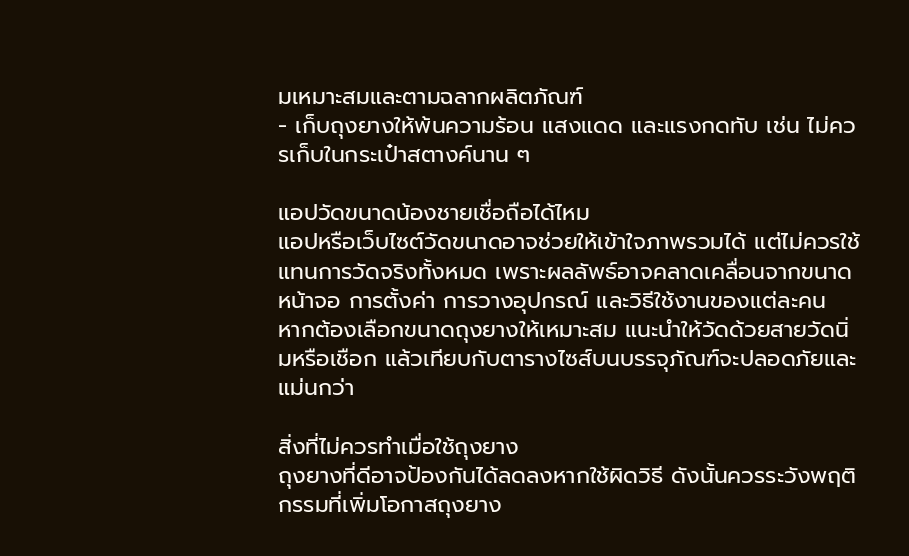มเหมาะสมและตามฉลากผลิตภัณฑ์
- เก็บถุงยางให้พ้นความร้อน แสงแดด และแรงกดทับ เช่น ไม่ควรเก็บในกระเป๋าสตางค์นาน ๆ

แอปวัดขนาดน้องชายเชื่อถือได้ไหม
แอปหรือเว็บไซต์วัดขนาดอาจช่วยให้เข้าใจภาพรวมได้ แต่ไม่ควรใช้แทนการวัดจริงทั้งหมด เพราะผลลัพธ์อาจคลาดเคลื่อนจากขนาดหน้าจอ การตั้งค่า การวางอุปกรณ์ และวิธีใช้งานของแต่ละคน
หากต้องเลือกขนาดถุงยางให้เหมาะสม แนะนำให้วัดด้วยสายวัดนิ่มหรือเชือก แล้วเทียบกับตารางไซส์บนบรรจุภัณฑ์จะปลอดภัยและแม่นกว่า

สิ่งที่ไม่ควรทำเมื่อใช้ถุงยาง
ถุงยางที่ดีอาจป้องกันได้ลดลงหากใช้ผิดวิธี ดังนั้นควรระวังพฤติกรรมที่เพิ่มโอกาสถุงยาง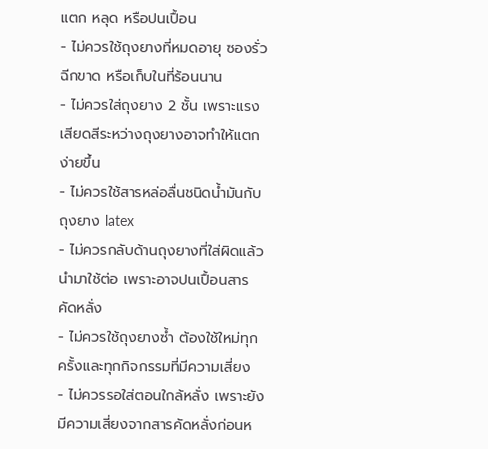แตก หลุด หรือปนเปื้อน
- ไม่ควรใช้ถุงยางที่หมดอายุ ซองรั่ว ฉีกขาด หรือเก็บในที่ร้อนนาน
- ไม่ควรใส่ถุงยาง 2 ชั้น เพราะแรงเสียดสีระหว่างถุงยางอาจทำให้แตกง่ายขึ้น
- ไม่ควรใช้สารหล่อลื่นชนิดน้ำมันกับถุงยาง latex
- ไม่ควรกลับด้านถุงยางที่ใส่ผิดแล้วนำมาใช้ต่อ เพราะอาจปนเปื้อนสารคัดหลั่ง
- ไม่ควรใช้ถุงยางซ้ำ ต้องใช้ใหม่ทุกครั้งและทุกกิจกรรมที่มีความเสี่ยง
- ไม่ควรรอใส่ตอนใกล้หลั่ง เพราะยังมีความเสี่ยงจากสารคัดหลั่งก่อนห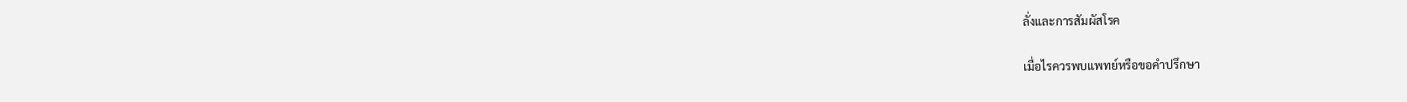ลั่งและการสัมผัสโรค

เมื่อไรควรพบแพทย์หรือขอคำปรึกษา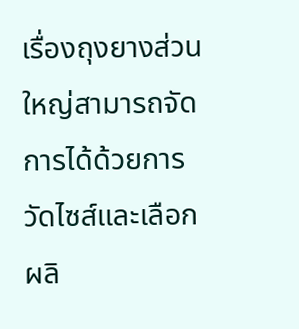เรื่องถุงยางส่วนใหญ่สามารถจัดการได้ด้วยการวัดไซส์และเลือกผลิ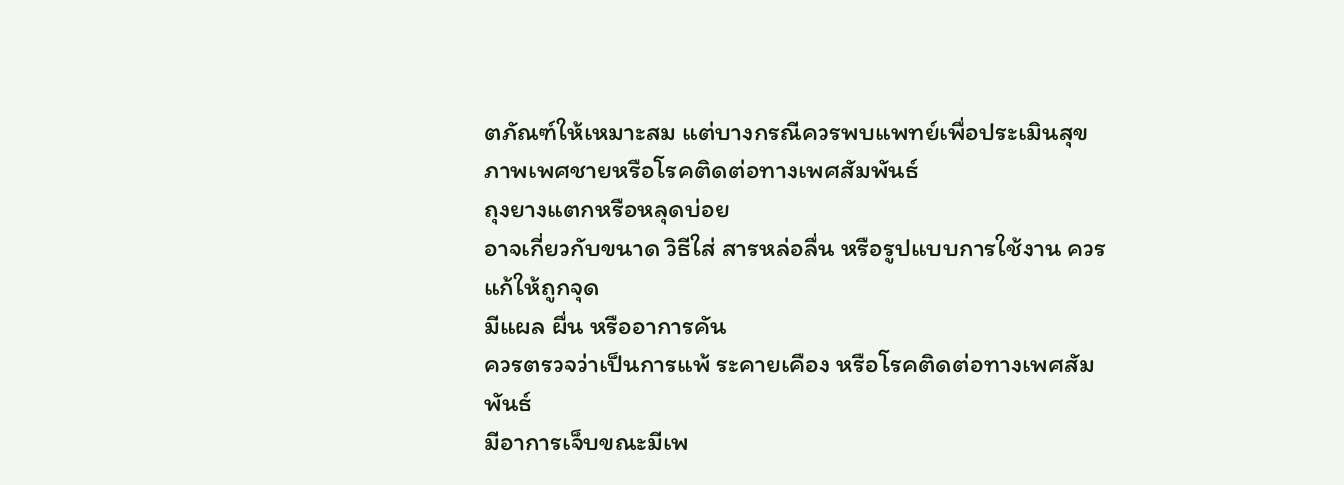ตภัณฑ์ให้เหมาะสม แต่บางกรณีควรพบแพทย์เพื่อประเมินสุขภาพเพศชายหรือโรคติดต่อทางเพศสัมพันธ์
ถุงยางแตกหรือหลุดบ่อย
อาจเกี่ยวกับขนาด วิธีใส่ สารหล่อลื่น หรือรูปแบบการใช้งาน ควรแก้ให้ถูกจุด
มีแผล ผื่น หรืออาการคัน
ควรตรวจว่าเป็นการแพ้ ระคายเคือง หรือโรคติดต่อทางเพศสัมพันธ์
มีอาการเจ็บขณะมีเพ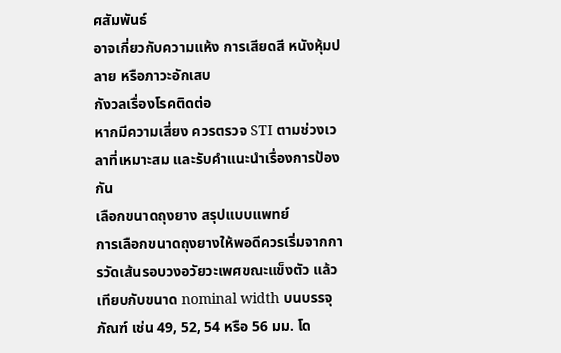ศสัมพันธ์
อาจเกี่ยวกับความแห้ง การเสียดสี หนังหุ้มปลาย หรือภาวะอักเสบ
กังวลเรื่องโรคติดต่อ
หากมีความเสี่ยง ควรตรวจ STI ตามช่วงเวลาที่เหมาะสม และรับคำแนะนำเรื่องการป้องกัน
เลือกขนาดถุงยาง สรุปแบบแพทย์
การเลือกขนาดถุงยางให้พอดีควรเริ่มจากการวัดเส้นรอบวงอวัยวะเพศขณะแข็งตัว แล้วเทียบกับขนาด nominal width บนบรรจุภัณฑ์ เช่น 49, 52, 54 หรือ 56 มม. โด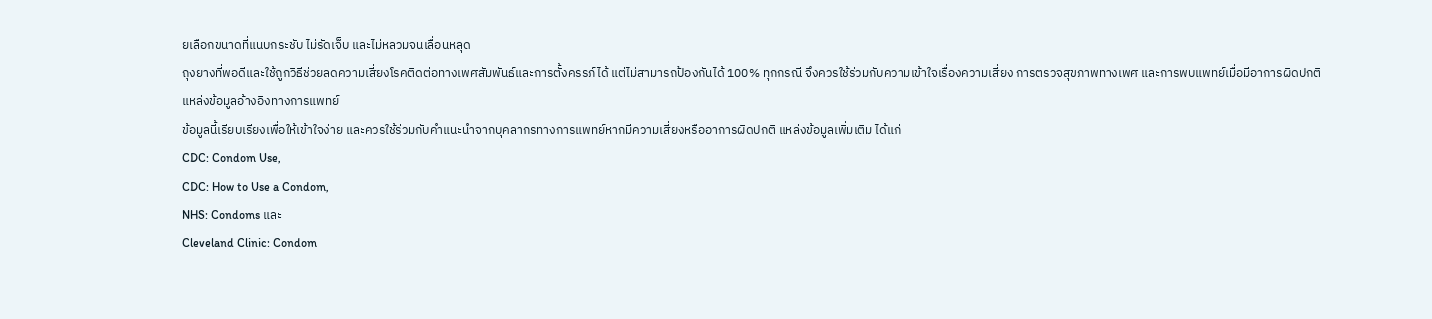ยเลือกขนาดที่แนบกระชับ ไม่รัดเจ็บ และไม่หลวมจนเลื่อนหลุด
ถุงยางที่พอดีและใช้ถูกวิธีช่วยลดความเสี่ยงโรคติดต่อทางเพศสัมพันธ์และการตั้งครรภ์ได้ แต่ไม่สามารถป้องกันได้ 100% ทุกกรณี จึงควรใช้ร่วมกับความเข้าใจเรื่องความเสี่ยง การตรวจสุขภาพทางเพศ และการพบแพทย์เมื่อมีอาการผิดปกติ
แหล่งข้อมูลอ้างอิงทางการแพทย์
ข้อมูลนี้เรียบเรียงเพื่อให้เข้าใจง่าย และควรใช้ร่วมกับคำแนะนำจากบุคลากรทางการแพทย์หากมีความเสี่ยงหรืออาการผิดปกติ แหล่งข้อมูลเพิ่มเติม ได้แก่
CDC: Condom Use,
CDC: How to Use a Condom,
NHS: Condoms และ
Cleveland Clinic: Condom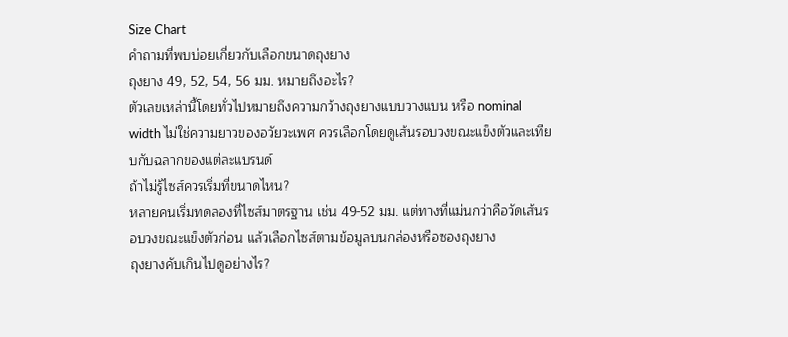Size Chart
คำถามที่พบบ่อยเกี่ยวกับเลือกขนาดถุงยาง
ถุงยาง 49, 52, 54, 56 มม. หมายถึงอะไร?
ตัวเลขเหล่านี้โดยทั่วไปหมายถึงความกว้างถุงยางแบบวางแบน หรือ nominal width ไม่ใช่ความยาวของอวัยวะเพศ ควรเลือกโดยดูเส้นรอบวงขณะแข็งตัวและเทียบกับฉลากของแต่ละแบรนด์
ถ้าไม่รู้ไซส์ควรเริ่มที่ขนาดไหน?
หลายคนเริ่มทดลองที่ไซส์มาตรฐาน เช่น 49-52 มม. แต่ทางที่แม่นกว่าคือวัดเส้นรอบวงขณะแข็งตัวก่อน แล้วเลือกไซส์ตามข้อมูลบนกล่องหรือซองถุงยาง
ถุงยางคับเกินไปดูอย่างไร?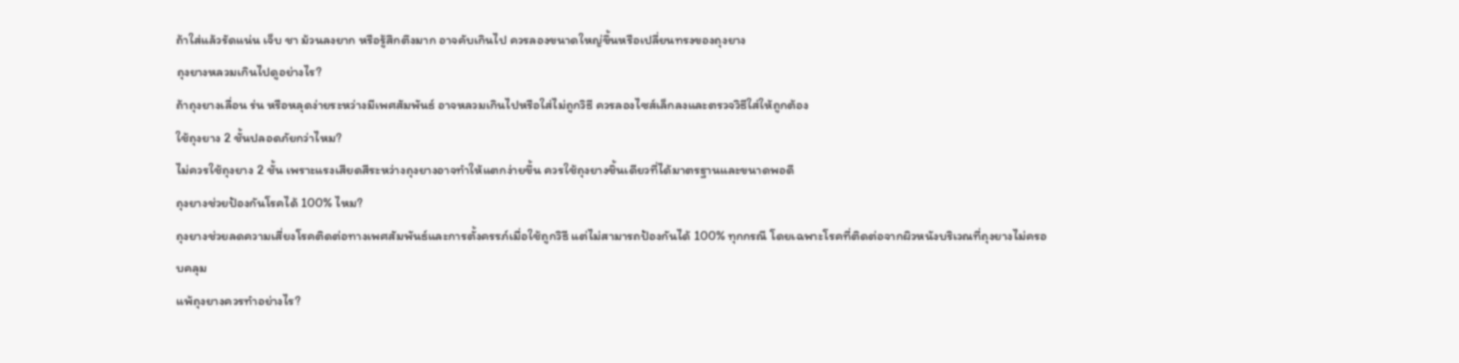ถ้าใส่แล้วรัดแน่น เจ็บ ชา ม้วนลงยาก หรือรู้สึกตึงมาก อาจคับเกินไป ควรลองขนาดใหญ่ขึ้นหรือเปลี่ยนทรงของถุงยาง
ถุงยางหลวมเกินไปดูอย่างไร?
ถ้าถุงยางเลื่อน ร่น หรือหลุดง่ายระหว่างมีเพศสัมพันธ์ อาจหลวมเกินไปหรือใส่ไม่ถูกวิธี ควรลองไซส์เล็กลงและตรวจวิธีใส่ให้ถูกต้อง
ใช้ถุงยาง 2 ชั้นปลอดภัยกว่าไหม?
ไม่ควรใช้ถุงยาง 2 ชั้น เพราะแรงเสียดสีระหว่างถุงยางอาจทำให้แตกง่ายขึ้น ควรใช้ถุงยางชิ้นเดียวที่ได้มาตรฐานและขนาดพอดี
ถุงยางช่วยป้องกันโรคได้ 100% ไหม?
ถุงยางช่วยลดความเสี่ยงโรคติดต่อทางเพศสัมพันธ์และการตั้งครรภ์เมื่อใช้ถูกวิธี แต่ไม่สามารถป้องกันได้ 100% ทุกกรณี โดยเฉพาะโรคที่ติดต่อจากผิวหนังบริเวณที่ถุงยางไม่ครอบคลุม
แพ้ถุงยางควรทำอย่างไร?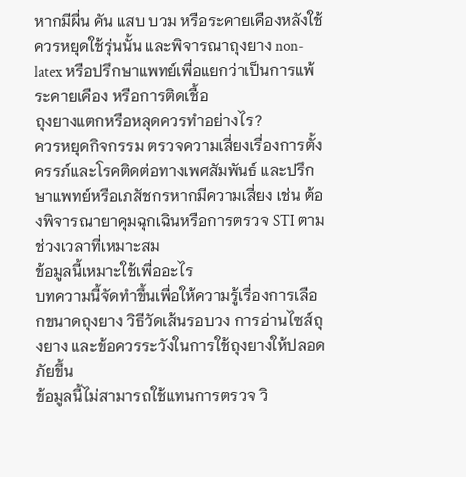หากมีผื่น คัน แสบ บวม หรือระคายเคืองหลังใช้ ควรหยุดใช้รุ่นนั้น และพิจารณาถุงยาง non-latex หรือปรึกษาแพทย์เพื่อแยกว่าเป็นการแพ้ ระคายเคือง หรือการติดเชื้อ
ถุงยางแตกหรือหลุดควรทำอย่างไร?
ควรหยุดกิจกรรม ตรวจความเสี่ยงเรื่องการตั้งครรภ์และโรคติดต่อทางเพศสัมพันธ์ และปรึกษาแพทย์หรือเภสัชกรหากมีความเสี่ยง เช่น ต้องพิจารณายาคุมฉุกเฉินหรือการตรวจ STI ตามช่วงเวลาที่เหมาะสม
ข้อมูลนี้เหมาะใช้เพื่ออะไร
บทความนี้จัดทำขึ้นเพื่อให้ความรู้เรื่องการเลือกขนาดถุงยาง วิธีวัดเส้นรอบวง การอ่านไซส์ถุงยาง และข้อควรระวังในการใช้ถุงยางให้ปลอดภัยขึ้น
ข้อมูลนี้ไม่สามารถใช้แทนการตรวจ วิ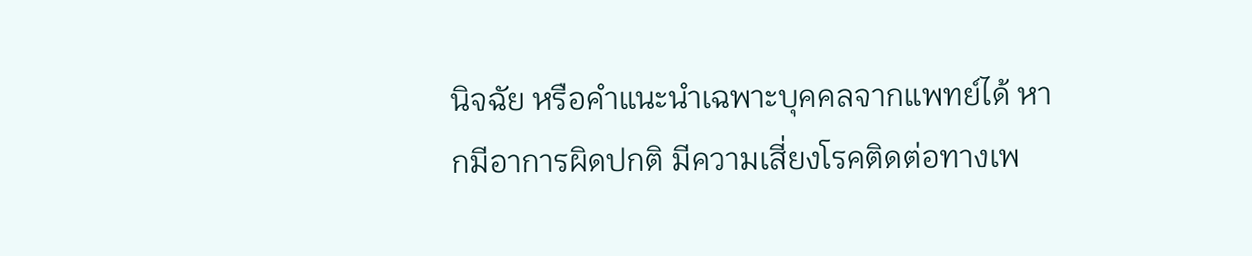นิจฉัย หรือคำแนะนำเฉพาะบุคคลจากแพทย์ได้ หากมีอาการผิดปกติ มีความเสี่ยงโรคติดต่อทางเพ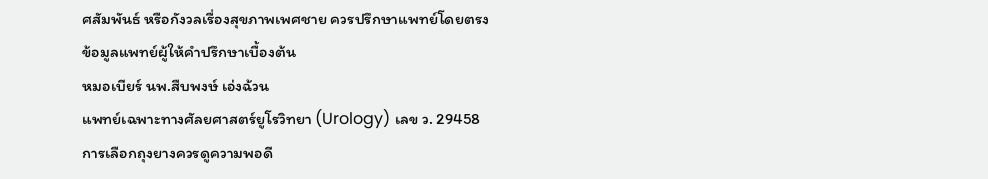ศสัมพันธ์ หรือกังวลเรื่องสุขภาพเพศชาย ควรปรึกษาแพทย์โดยตรง
ข้อมูลแพทย์ผู้ให้คำปรึกษาเบื้องต้น
หมอเบียร์ นพ.สืบพงษ์ เอ่งฉ้วน
แพทย์เฉพาะทางศัลยศาสตร์ยูโรวิทยา (Urology) เลข ว. 29458
การเลือกถุงยางควรดูความพอดี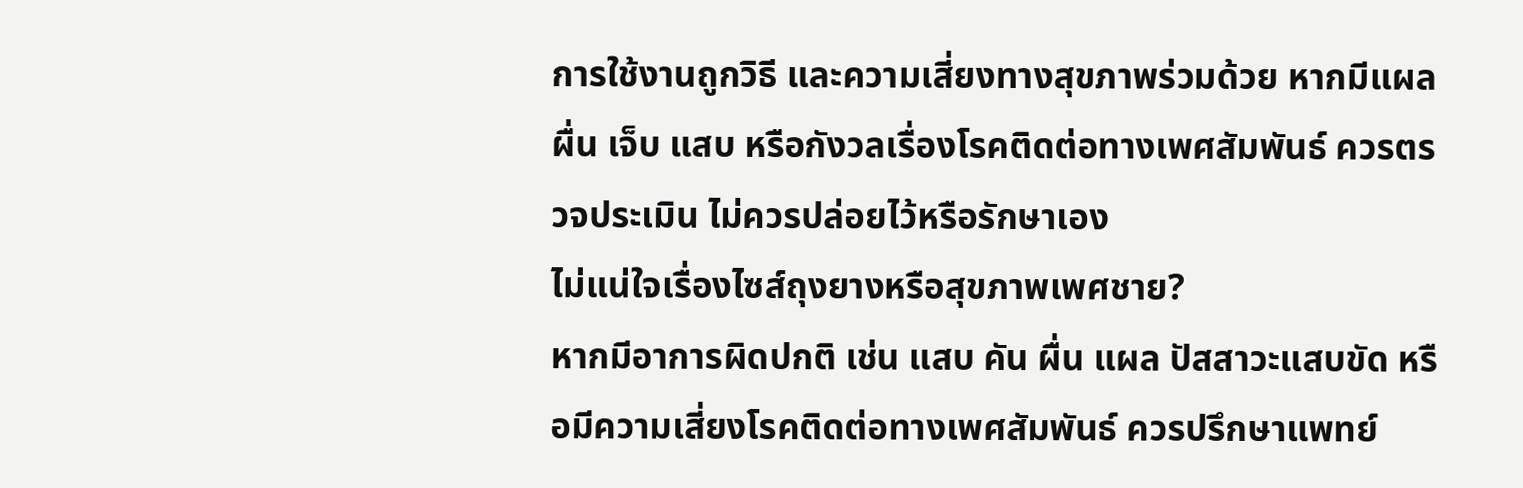การใช้งานถูกวิธี และความเสี่ยงทางสุขภาพร่วมด้วย หากมีแผล ผื่น เจ็บ แสบ หรือกังวลเรื่องโรคติดต่อทางเพศสัมพันธ์ ควรตรวจประเมิน ไม่ควรปล่อยไว้หรือรักษาเอง
ไม่แน่ใจเรื่องไซส์ถุงยางหรือสุขภาพเพศชาย?
หากมีอาการผิดปกติ เช่น แสบ คัน ผื่น แผล ปัสสาวะแสบขัด หรือมีความเสี่ยงโรคติดต่อทางเพศสัมพันธ์ ควรปรึกษาแพทย์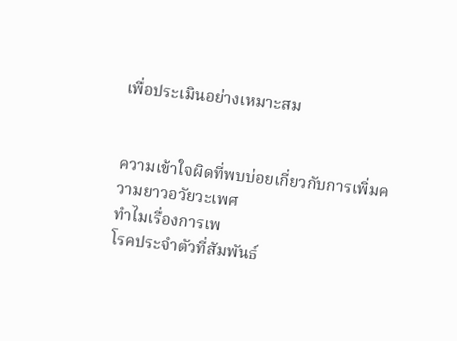เพื่อประเมินอย่างเหมาะสม


ความเข้าใจผิดที่พบบ่อยเกี่ยวกับการเพิ่มความยาวอวัยวะเพศ
ทำไมเรื่องการเพ
โรคประจำตัวที่สัมพันธ์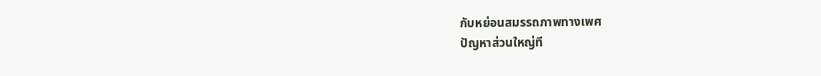กับหย่อนสมรรถภาพทางเพศ
ปัญหาส่วนใหญ่ที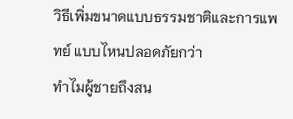วิธีเพิ่มขนาดแบบธรรมชาติและการแพทย์ แบบไหนปลอดภัยกว่า
ทำไมผู้ชายถึงสน